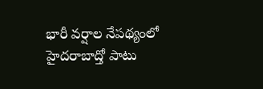భారీ వర్షాల నేపథ్యంలో హైదరాబాద్తో పాటు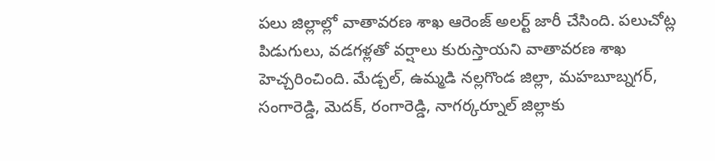పలు జిల్లాల్లో వాతావరణ శాఖ ఆరెంజ్ అలర్ట్ జారీ చేసింది. పలుచోట్ల పిడుగులు, వడగళ్లతో వర్షాలు కురుస్తాయని వాతావరణ శాఖ హెచ్చరించింది. మేడ్చల్, ఉమ్మడి నల్లగొండ జిల్లా, మహబూబ్నగర్, సంగారెడ్డి, మెదక్, రంగారెడ్డి, నాగర్కర్నూల్ జిల్లాకు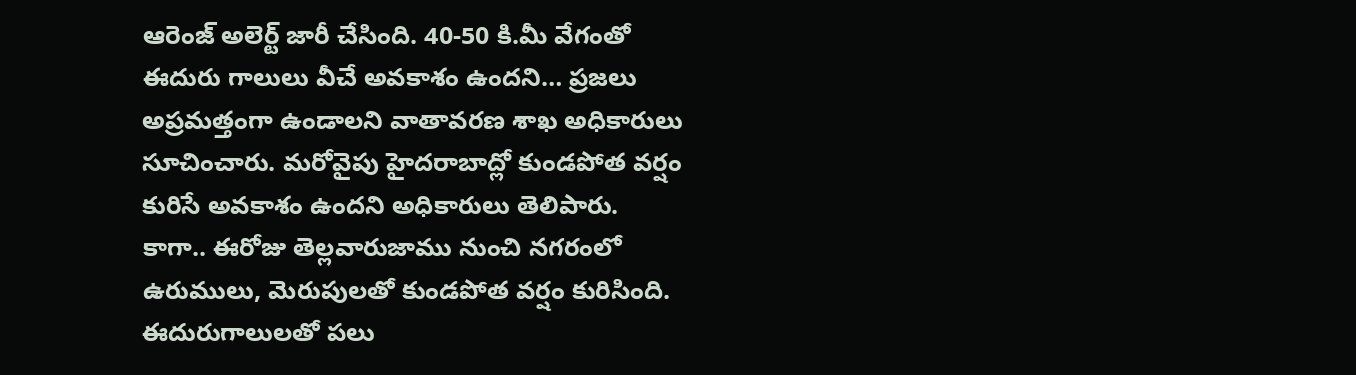ఆరెంజ్ అలెర్ట్ జారీ చేసింది. 40-50 కి.మీ వేగంతో ఈదురు గాలులు వీచే అవకాశం ఉందని… ప్రజలు అప్రమత్తంగా ఉండాలని వాతావరణ శాఖ అధికారులు సూచించారు. మరోవైపు హైదరాబాద్లో కుండపోత వర్షం కురిసే అవకాశం ఉందని అధికారులు తెలిపారు.
కాగా.. ఈరోజు తెల్లవారుజాము నుంచి నగరంలో ఉరుములు, మెరుపులతో కుండపోత వర్షం కురిసింది. ఈదురుగాలులతో పలు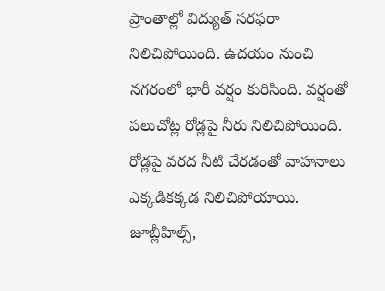ప్రాంతాల్లో విద్యుత్ సరఫరా నిలిచిపోయింది. ఉదయం నుంచి నగరంలో భారీ వర్షం కురిసింది. వర్షంతో పలుచోట్ల రోడ్లపై నీరు నిలిచిపోయింది. రోడ్లపై వరద నీటి చేరడంతో వాహనాలు ఎక్కడికక్కడ నిలిచిపోయాయి. జూబ్లీహిల్స్,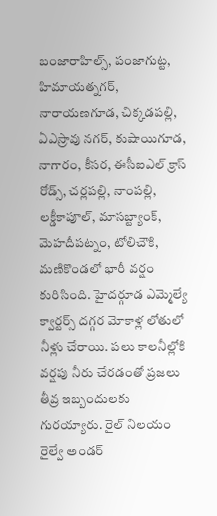బంజారాహిల్స్, పంజాగుట్ట, హిమాయత్నగర్, నారాయణగూడ, చిక్కడపల్లి, ఏఎస్రావు నగర్, కుషాయిగూడ, నాగారం, కీసర, ఈసీఐఎల్ క్రాస్ రోడ్స్, చర్లపల్లి, నాంపల్లి, లక్డీకాపూల్, మాసబ్ట్యాంక్, మెహదీపట్నం, టోలిచౌకి, మణికొండలో భారీ వర్షం కురిసింది. హైదర్గూడ ఎమ్మెల్యే క్వార్టర్స్ దగ్గర మోకాళ్ల లోతులో నీళ్లు చేరాయి. పలు కాలనీల్లోకి వర్షపు నీరు చేరడంతో ప్రజలు తీవ్ర ఇబ్బందులకు గురయ్యారు. రైల్ నిలయం రైల్వే అండర్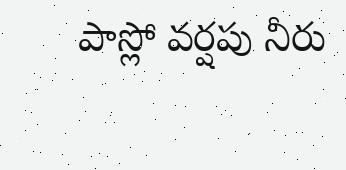పాస్లో వర్షపు నీరు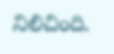నిలిచింది.